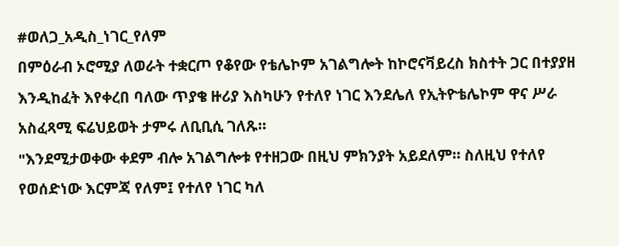#ወለጋ_አዲስ_ነገር_የለም
በምዕራብ ኦሮሚያ ለወራት ተቋርጦ የቆየው የቴሌኮም አገልግሎት ከኮሮናቫይረስ ክስተት ጋር በተያያዘ እንዲከፈት እየቀረበ ባለው ጥያቄ ዙሪያ እስካሁን የተለየ ነገር እንደሌለ የኢትዮቴሌኮም ዋና ሥራ አስፈጻሚ ፍሬህይወት ታምሩ ለቢቢሲ ገለጹ።
"እንደሚታወቀው ቀደም ብሎ አገልግሎቱ የተዘጋው በዚህ ምክንያት አይደለም። ስለዚህ የተለየ የወሰድነው እርምጃ የለም፤ የተለየ ነገር ካለ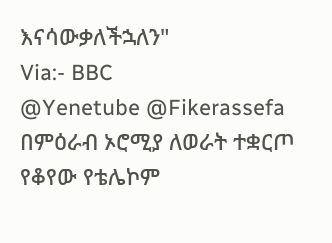እናሳውቃለችኋለን"
Via:- BBC
@Yenetube @Fikerassefa
በምዕራብ ኦሮሚያ ለወራት ተቋርጦ የቆየው የቴሌኮም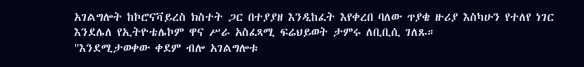አገልግሎት ከኮሮናቫይረስ ክስተት ጋር በተያያዘ እንዲከፈት እየቀረበ ባለው ጥያቄ ዙሪያ እስካሁን የተለየ ነገር እንደሌለ የኢትዮቴሌኮም ዋና ሥራ አስፈጻሚ ፍሬህይወት ታምሩ ለቢቢሲ ገለጹ።
"እንደሚታወቀው ቀደም ብሎ አገልግሎቱ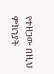የተዘጋው በዚህ ምክንያት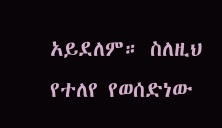አይደለም። ስለዚህ የተለየ የወሰድነው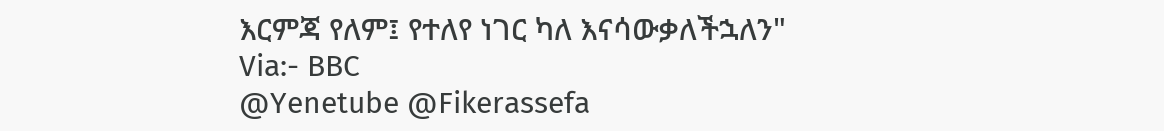እርምጃ የለም፤ የተለየ ነገር ካለ እናሳውቃለችኋለን"
Via:- BBC
@Yenetube @Fikerassefa